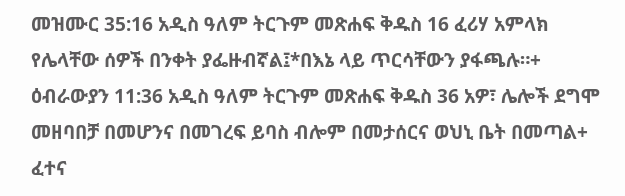መዝሙር 35:16 አዲስ ዓለም ትርጉም መጽሐፍ ቅዱስ 16 ፈሪሃ አምላክ የሌላቸው ሰዎች በንቀት ያፌዙብኛል፤*በእኔ ላይ ጥርሳቸውን ያፋጫሉ።+ ዕብራውያን 11:36 አዲስ ዓለም ትርጉም መጽሐፍ ቅዱስ 36 አዎ፣ ሌሎች ደግሞ መዘባበቻ በመሆንና በመገረፍ ይባስ ብሎም በመታሰርና ወህኒ ቤት በመጣል+ ፈተና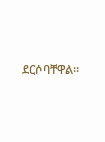ደርሶባቸዋል።